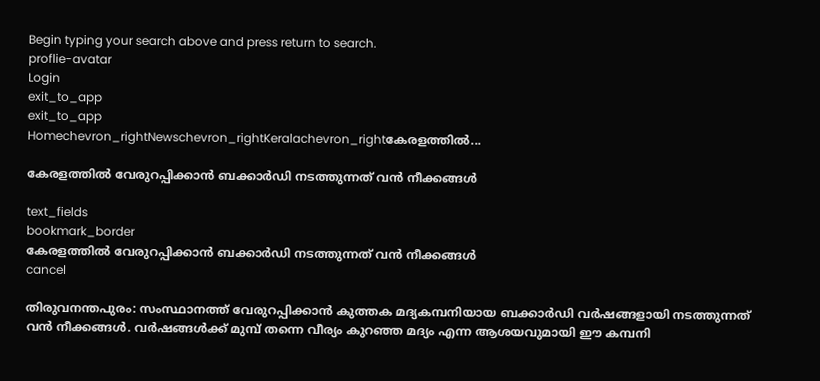Begin typing your search above and press return to search.
proflie-avatar
Login
exit_to_app
exit_to_app
Homechevron_rightNewschevron_rightKeralachevron_rightകേരളത്തിൽ...

കേരളത്തിൽ വേരുറപ്പിക്കാൻ ബക്കാർഡി നടത്തുന്നത് വൻ നീക്കങ്ങൾ

text_fields
bookmark_border
കേരളത്തിൽ വേരുറപ്പിക്കാൻ ബക്കാർഡി നടത്തുന്നത് വൻ നീക്കങ്ങൾ
cancel

തിരുവനന്തപുരം: സംസ്ഥാനത്ത് വേരുറപ്പിക്കാൻ കുത്തക മദ്യകമ്പനിയായ ബക്കാർഡി വർഷങ്ങളായി നടത്തുന്നത് വൻ നീക്കങ്ങൾ. വർഷങ്ങൾക്ക് മുമ്പ് തന്നെ വീര്യം കുറഞ്ഞ മദ്യം എന്ന ആശയവുമായി ഈ കമ്പനി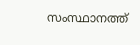സംസ്ഥാനത്ത്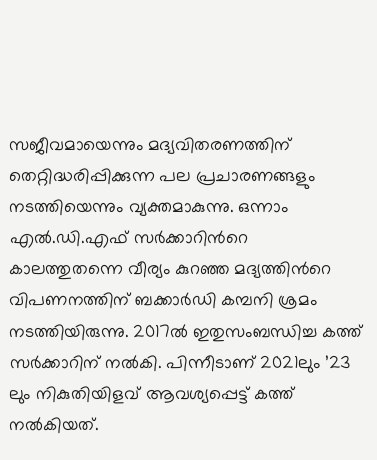സജീവമായെന്നും മദ്യവിതരണത്തിന് തെറ്റിദ്ധരിപ്പിക്കുന്ന പല പ്രചാരണങ്ങളും നടത്തിയെന്നും വ്യക്തമാകുന്നു. ഒന്നാം എൽ.ഡി.എഫ് സർക്കാറിന്‍റെ കാലത്തുതന്നെ വീര്യം കുറഞ്ഞ മദ്യത്തിന്‍റെ വിപണനത്തിന് ബക്കാർഡി കമ്പനി ശ്രമം നടത്തിയിരുന്നു. 2017ൽ ഇതുസംബന്ധിച്ച കത്ത് സർക്കാറിന് നൽകി. പിന്നീടാണ് 2021ലും ’23 ലും നികുതിയിളവ് ആവശ്യപ്പെട്ട് കത്ത് നൽകിയത്.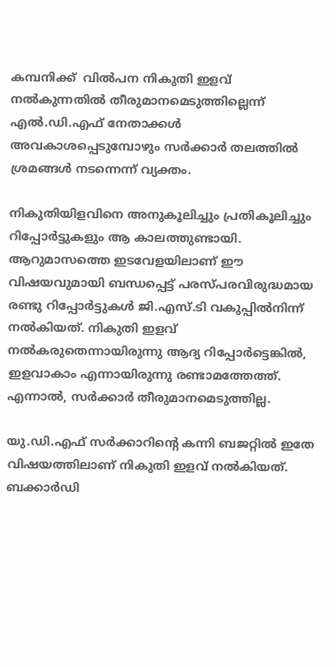കമ്പനിക്ക്  വിൽപന നികുതി ഇളവ് നൽകുന്നതിൽ തീരുമാനമെടുത്തില്ലെന്ന് എൽ.ഡി.എഫ് നേതാക്കൾ അവകാശപ്പെടുമ്പോഴും സർക്കാർ തലത്തിൽ ശ്രമങ്ങൾ നടന്നെന്ന് വ്യക്തം.

നികുതിയിളവിനെ അനുകൂലിച്ചും പ്രതികൂലിച്ചും റിപ്പോർട്ടുകളും ആ കാലത്തുണ്ടായി. ആറുമാസത്തെ ഇടവേളയിലാണ് ഈ വിഷയവുമായി ബന്ധപ്പെട്ട് പരസ്പരവിരുദ്ധമായ രണ്ടു റിപ്പോർട്ടുകൾ ജി.എസ്.ടി വകുപ്പിൽനിന്ന് നൽകിയത്. നികുതി ഇളവ് നൽകരുതെന്നായിരുന്നു ആദ്യ റിപ്പോർട്ടെങ്കിൽ, ഇളവാകാം എന്നായിരുന്നു രണ്ടാമത്തേത്ത്. എന്നാൽ, സർക്കാർ തീരുമാനമെടുത്തില്ല.

യു.ഡി.എഫ് സർക്കാറിന്‍റെ കന്നി ബജറ്റിൽ ഇതേ വിഷയത്തിലാണ് നികുതി ഇളവ് നൽകിയത്. ബക്കാർഡി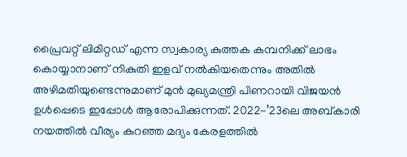പ്രൈവറ്റ് ലിമിറ്റഡ് എന്ന സ്വകാര്യ കുത്തക കമ്പനിക്ക് ലാഭം കൊയ്യാനാണ് നികുതി ഇളവ് നൽകിയതെന്നും അതിൽ അഴിമതിയുണ്ടെന്നുമാണ് മുൻ മുഖ്യമന്ത്രി പിണറായി വിജയൻ ഉൾപ്പെടെ ഇപ്പോൾ ആരോപിക്കുന്നത്. 2022-’23ലെ അബ്കാരി നയത്തിൽ വീര്യം കുറഞ്ഞ മദ്യം കേരളത്തിൽ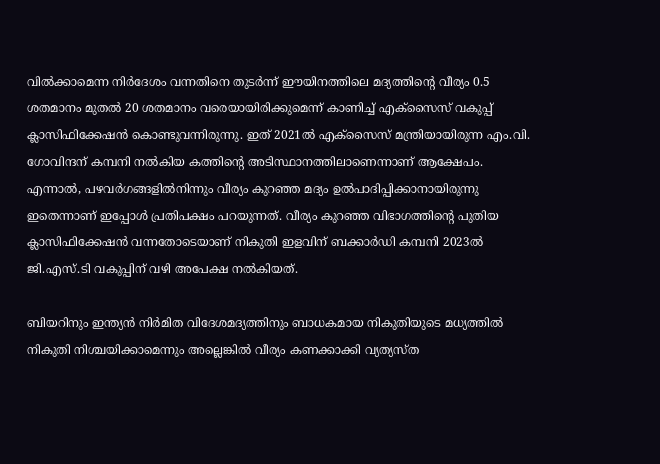വിൽക്കാമെന്ന നിർദേശം വന്നതിനെ തുടർന്ന് ഈയിനത്തിലെ മദ്യത്തിന്‍റെ വീര്യം 0.5 ശതമാനം മുതൽ 20 ശതമാനം വരെയായിരിക്കുമെന്ന് കാണിച്ച് എക്സൈസ് വകുപ്പ് ക്ലാസിഫിക്കേഷൻ കൊണ്ടുവന്നിരുന്നു. ഇത് 2021ൽ എക്സൈസ് മന്ത്രിയായിരുന്ന എം.വി. ഗോവിന്ദന് കമ്പനി നൽകിയ കത്തിന്‍റെ അടിസ്ഥാനത്തിലാണെന്നാണ് ആക്ഷേപം. എന്നാൽ, പഴവർഗങ്ങളിൽനിന്നും വീര്യം കുറഞ്ഞ മദ്യം ഉൽപാദിപ്പിക്കാനായിരുന്നു ഇതെന്നാണ് ഇപ്പോൾ പ്രതിപക്ഷം പറയുന്നത്. വീര്യം കുറഞ്ഞ വിഭാഗത്തിന്‍റെ പുതിയ ക്ലാസിഫിക്കേഷൻ വന്നതോടെയാണ് നികുതി ഇളവിന് ബക്കാർഡി കമ്പനി 2023ൽ ജി.എസ്.ടി വകുപ്പിന് വഴി അപേക്ഷ നൽകിയത്.

ബിയറിനും ഇന്ത്യൻ നിർമിത വിദേശമദ്യത്തിനും ബാധകമായ നികുതിയുടെ മധ്യത്തിൽ നികുതി നിശ്ചയിക്കാമെന്നും അല്ലെങ്കിൽ വീര്യം കണക്കാക്കി വ്യത്യസ്ത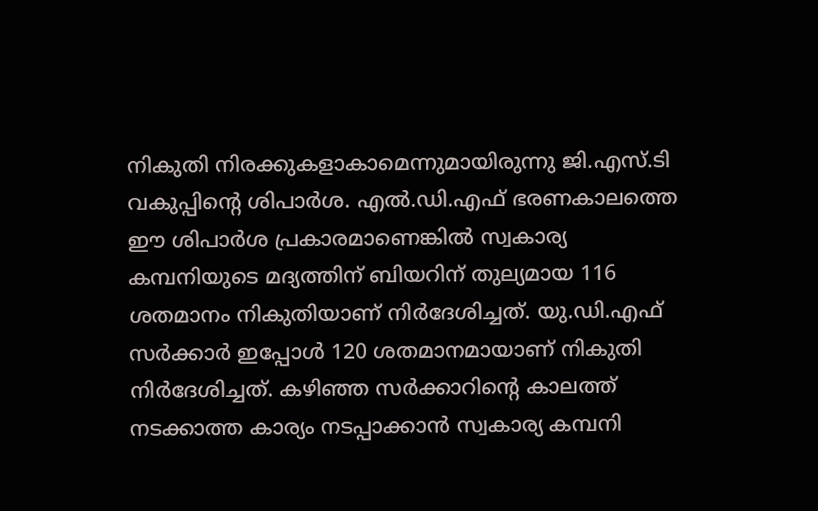നികുതി നിരക്കുകളാകാമെന്നുമായിരുന്നു ജി.എസ്.ടി വകുപ്പിന്റെ ശിപാർശ. എൽ.ഡി.എഫ് ഭരണകാലത്തെ ഈ ശിപാർശ പ്രകാരമാണെങ്കിൽ സ്വകാര്യ കമ്പനിയുടെ മദ്യത്തിന് ബിയറിന് തുല്യമായ 116 ശതമാനം നികുതിയാണ് നിർദേശിച്ചത്. യു.ഡി.എഫ് സർക്കാർ ഇപ്പോൾ 120 ശതമാനമായാണ് നികുതി നിർദേശിച്ചത്. കഴിഞ്ഞ സർക്കാറിന്‍റെ കാലത്ത് നടക്കാത്ത കാര്യം നടപ്പാക്കാൻ സ്വകാര്യ കമ്പനി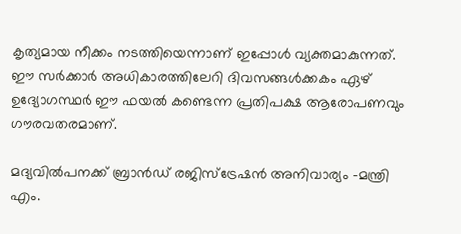കൃത്യമായ നീക്കം നടത്തിയെന്നാണ് ഇപ്പോൾ വ്യക്തമാകുന്നത്. ഈ സർക്കാർ അധികാരത്തിലേറി ദിവസങ്ങൾക്കകം ഏഴ് ഉദ്യോഗസ്ഥർ ഈ ഫയൽ കണ്ടെന്ന പ്രതിപക്ഷ ആരോപണവും ഗൗരവതരമാണ്.

മദ്യവിൽപനക്ക് ബ്രാൻഡ് രജിസ്ട്രേഷൻ അനിവാര്യം -മന്ത്രി എം.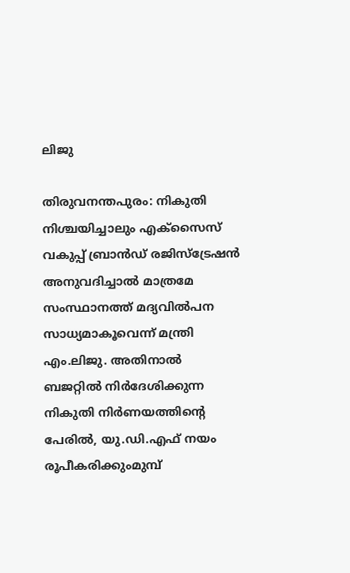ലിജു

തിരുവനന്തപുരം: നികുതി നിശ്ചയിച്ചാലും എക്സൈസ് വകുപ്പ് ബ്രാൻഡ് രജിസ്ട്രേഷൻ അനുവദിച്ചാൽ മാത്രമേ സംസ്ഥാനത്ത് മദ്യവിൽപന സാധ്യമാകൂവെന്ന് മന്ത്രി എം.ലിജു. അതിനാൽ ബജറ്റിൽ നിർദേശിക്കുന്ന നികുതി നിർണയത്തിന്‍റെ പേരിൽ, യു.ഡി.എഫ് നയം രൂപീകരിക്കുംമുമ്പ്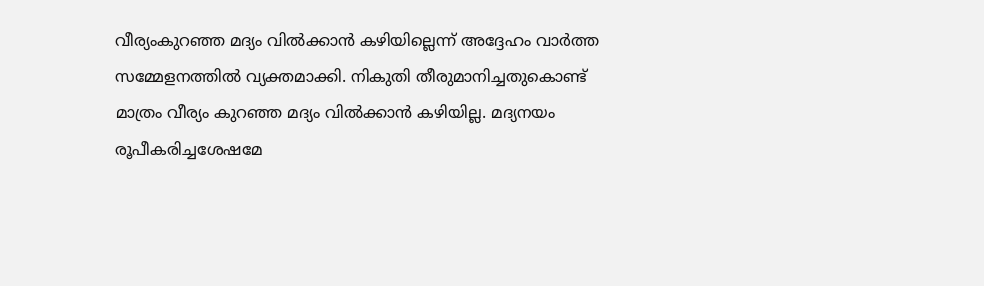വീര്യംകുറഞ്ഞ മദ്യം വിൽക്കാൻ കഴിയില്ലെന്ന് അദ്ദേഹം വാർത്ത സമ്മേളനത്തിൽ വ്യക്തമാക്കി. നികുതി തീരുമാനിച്ചതുകൊണ്ട് മാത്രം വീര്യം കുറഞ്ഞ മദ്യം വിൽക്കാൻ കഴിയില്ല. മദ്യനയം രൂപീകരിച്ചശേഷമേ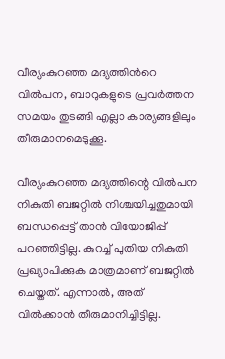വീര്യംകുറഞ്ഞ മദ്യത്തിന്‍റെ വിൽപന, ബാറുകളുടെ പ്രവർത്തന സമയം തുടങ്ങി എല്ലാ കാര്യങ്ങളിലും തീരുമാനമെടുക്കൂ.

വീര്യംകുറഞ്ഞ മദ്യത്തിന്റെ വിൽപന നികുതി ബജറ്റിൽ നിശ്ചയിച്ചതുമായി ബന്ധപ്പെട്ട് താൻ വിയോജിപ്പ് പറഞ്ഞിട്ടില്ല. കുറച്ച് പുതിയ നികുതി പ്രഖ്യാപിക്കുക മാത്രമാണ് ബജറ്റിൽ ചെയ്തത്. എന്നാൽ, അത് വിൽക്കാൻ തീരുമാനിച്ചിട്ടില്ല.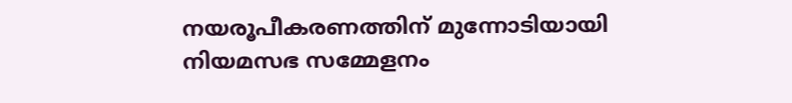നയരൂപീകരണത്തിന് മുന്നോടിയായി നിയമസഭ സമ്മേളനം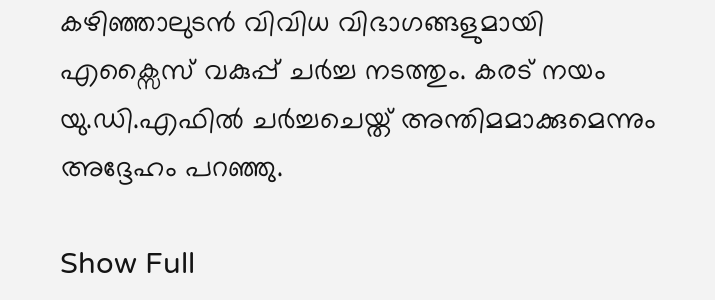കഴിഞ്ഞാലുടൻ വിവിധ വിഭാഗങ്ങളുമായി എക്സൈസ് വകുപ്പ് ചർച്ച നടത്തും. കരട് നയം യു.ഡി.എഫിൽ ചർച്ചചെയ്ത് അന്തിമമാക്കുമെന്നും അദ്ദേഹം പറഞ്ഞു.

Show Full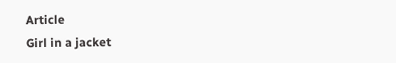Article
Girl in a jacket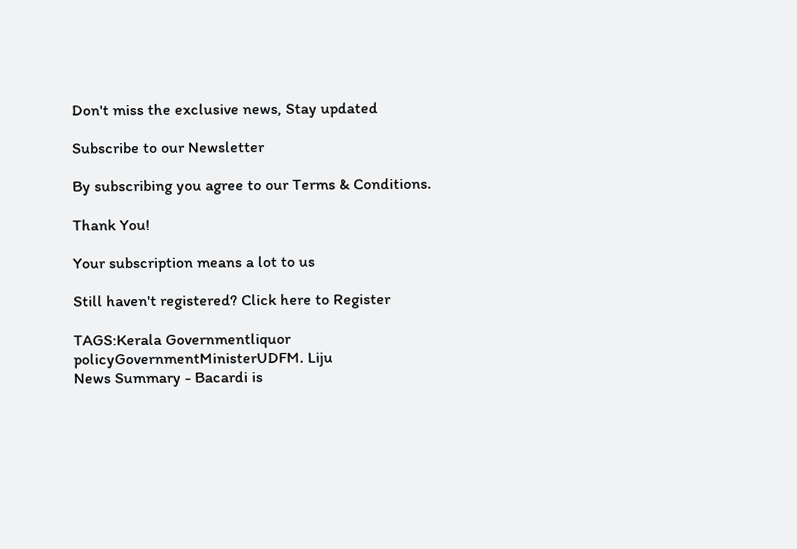Don't miss the exclusive news, Stay updated

Subscribe to our Newsletter

By subscribing you agree to our Terms & Conditions.

Thank You!

Your subscription means a lot to us

Still haven't registered? Click here to Register

TAGS:Kerala Governmentliquor policyGovernmentMinisterUDFM. Liju
News Summary - Bacardi is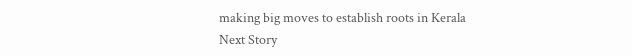making big moves to establish roots in Kerala
Next Story